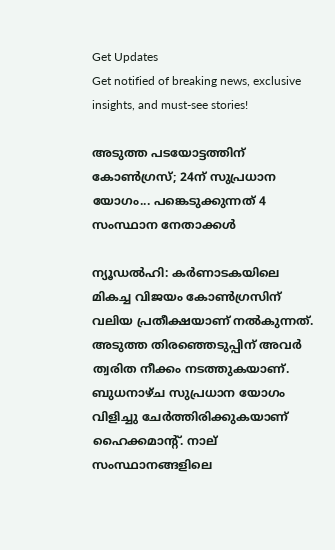Get Updates
Get notified of breaking news, exclusive insights, and must-see stories!

അടുത്ത പടയോട്ടത്തിന് കോണ്‍ഗ്രസ്; 24ന് സുപ്രധാന യോഗം... പങ്കെടുക്കുന്നത് 4 സംസ്ഥാന നേതാക്കള്‍

ന്യൂഡല്‍ഹി: കര്‍ണാടകയിലെ മികച്ച വിജയം കോണ്‍ഗ്രസിന് വലിയ പ്രതീക്ഷയാണ് നല്‍കുന്നത്. അടുത്ത തിരഞ്ഞെടുപ്പിന് അവര്‍ ത്വരിത നീക്കം നടത്തുകയാണ്. ബുധനാഴ്ച സുപ്രധാന യോഗം വിളിച്ചു ചേര്‍ത്തിരിക്കുകയാണ് ഹൈക്കമാന്റ്. നാല് സംസ്ഥാനങ്ങളിലെ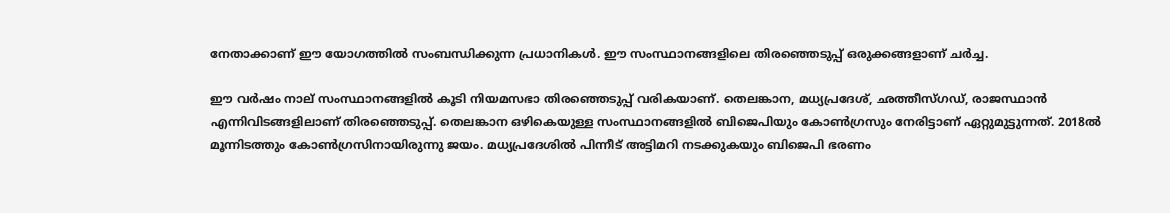നേതാക്കാണ് ഈ യോഗത്തില്‍ സംബന്ധിക്കുന്ന പ്രധാനികള്‍. ഈ സംസ്ഥാനങ്ങളിലെ തിരഞ്ഞെടുപ്പ് ഒരുക്കങ്ങളാണ് ചര്‍ച്ച.

ഈ വര്‍ഷം നാല് സംസ്ഥാനങ്ങളില്‍ കൂടി നിയമസഭാ തിരഞ്ഞെടുപ്പ് വരികയാണ്. തെലങ്കാന, മധ്യപ്രദേശ്, ഛത്തീസ്ഗഡ്, രാജസ്ഥാന്‍ എന്നിവിടങ്ങളിലാണ് തിരഞ്ഞെടുപ്പ്. തെലങ്കാന ഒഴികെയുള്ള സംസ്ഥാനങ്ങളില്‍ ബിജെപിയും കോണ്‍ഗ്രസും നേരിട്ടാണ് ഏറ്റുമുട്ടുന്നത്. 2018ല്‍ മൂന്നിടത്തും കോണ്‍ഗ്രസിനായിരുന്നു ജയം. മധ്യപ്രദേശില്‍ പിന്നീട് അട്ടിമറി നടക്കുകയും ബിജെപി ഭരണം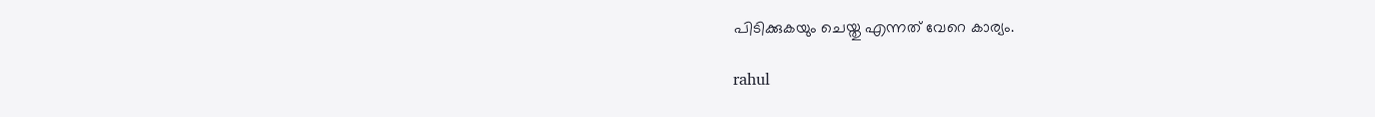പിടിക്കുകയും ചെയ്തു എന്നത് വേറെ കാര്യം.

rahul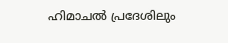ഹിമാചല്‍ പ്രദേശിലും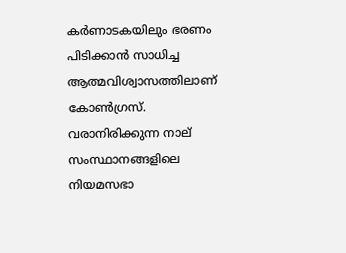കര്‍ണാടകയിലും ഭരണം പിടിക്കാന്‍ സാധിച്ച ആത്മവിശ്വാസത്തിലാണ് കോണ്‍ഗ്രസ്. വരാനിരിക്കുന്ന നാല് സംസ്ഥാനങ്ങളിലെ നിയമസഭാ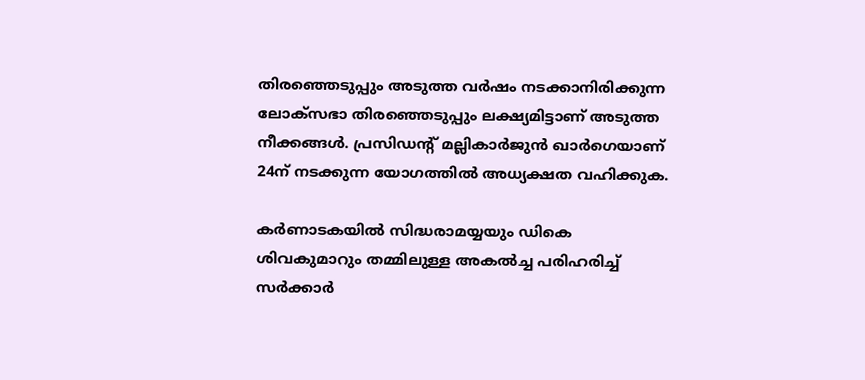തിരഞ്ഞെടുപ്പും അടുത്ത വര്‍ഷം നടക്കാനിരിക്കുന്ന ലോക്‌സഭാ തിരഞ്ഞെടുപ്പും ലക്ഷ്യമിട്ടാണ് അടുത്ത നീക്കങ്ങള്‍. പ്രസിഡന്റ് മല്ലികാര്‍ജുന്‍ ഖാര്‍ഗെയാണ് 24ന് നടക്കുന്ന യോഗത്തില്‍ അധ്യക്ഷത വഹിക്കുക.

കര്‍ണാടകയില്‍ സിദ്ധരാമയ്യയും ഡികെ ശിവകുമാറും തമ്മിലുള്ള അകല്‍ച്ച പരിഹരിച്ച് സര്‍ക്കാര്‍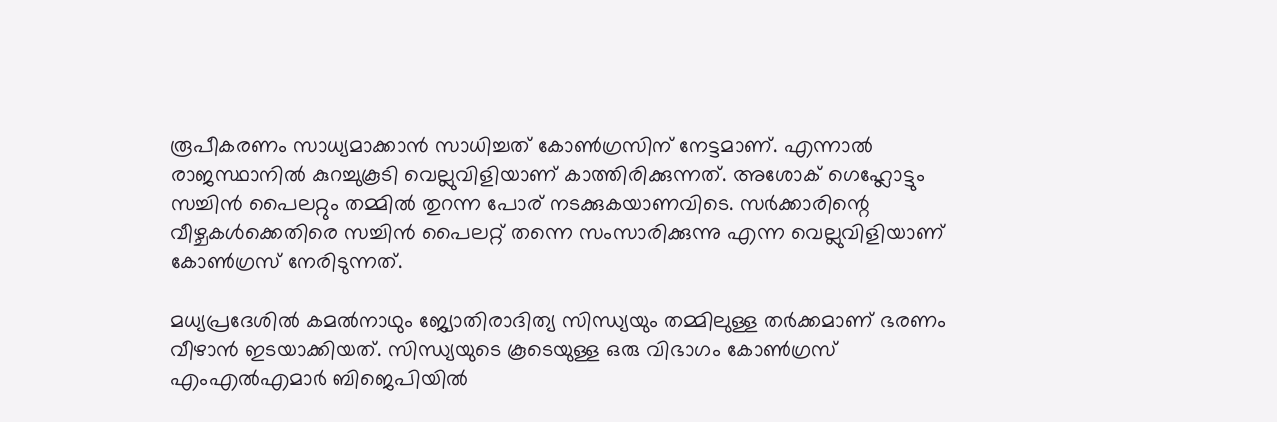രൂപീകരണം സാധ്യമാക്കാന്‍ സാധിച്ചത് കോണ്‍ഗ്രസിന് നേട്ടമാണ്. എന്നാല്‍ രാജസ്ഥാനില്‍ കുറച്ചുകൂടി വെല്ലുവിളിയാണ് കാത്തിരിക്കുന്നത്. അശോക് ഗെഹ്ലോട്ടും സച്ചിന്‍ പൈലറ്റും തമ്മില്‍ തുറന്ന പോര് നടക്കുകയാണവിടെ. സര്‍ക്കാരിന്റെ വീഴ്ചകള്‍ക്കെതിരെ സച്ചിന്‍ പൈലറ്റ് തന്നെ സംസാരിക്കുന്നു എന്ന വെല്ലുവിളിയാണ് കോണ്‍ഗ്രസ് നേരിടുന്നത്.

മധ്യപ്രദേശില്‍ കമല്‍നാഥും ജ്യോതിരാദിത്യ സിന്ധ്യയും തമ്മിലുള്ള തര്‍ക്കമാണ് ഭരണം വീഴാന്‍ ഇടയാക്കിയത്. സിന്ധ്യയുടെ കൂടെയുള്ള ഒരു വിഭാഗം കോണ്‍ഗ്രസ് എംഎല്‍എമാര്‍ ബിജെപിയില്‍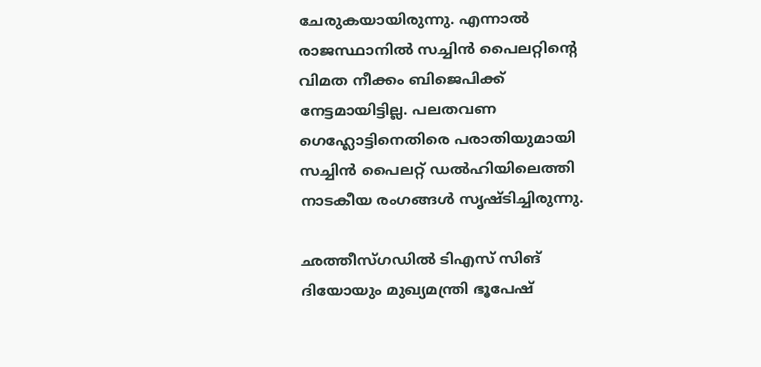ചേരുകയായിരുന്നു. എന്നാല്‍ രാജസ്ഥാനില്‍ സച്ചിന്‍ പൈലറ്റിന്റെ വിമത നീക്കം ബിജെപിക്ക് നേട്ടമായിട്ടില്ല. പലതവണ ഗെഹ്ലോട്ടിനെതിരെ പരാതിയുമായി സച്ചിന്‍ പൈലറ്റ് ഡല്‍ഹിയിലെത്തി നാടകീയ രംഗങ്ങള്‍ സൃഷ്ടിച്ചിരുന്നു.

ഛത്തീസ്ഗഡില്‍ ടിഎസ് സിങ് ദിയോയും മുഖ്യമന്ത്രി ഭൂപേഷ്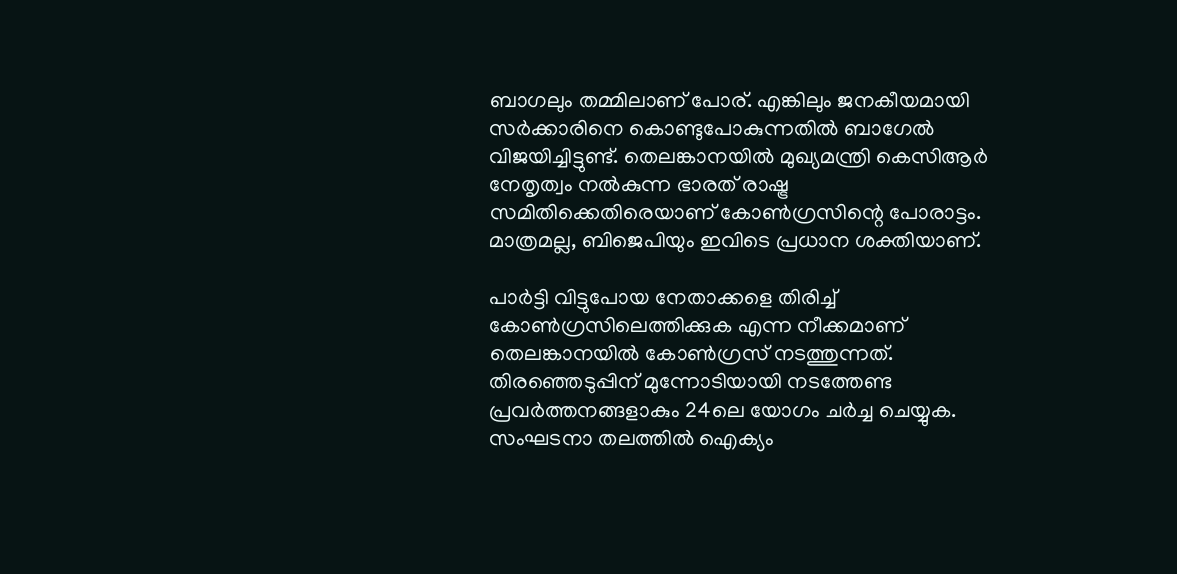ബാഗലും തമ്മിലാണ് പോര്. എങ്കിലും ജനകീയമായി സര്‍ക്കാരിനെ കൊണ്ടുപോകുന്നതില്‍ ബാഗേല്‍ വിജയിച്ചിട്ടുണ്ട്. തെലങ്കാനയില്‍ മുഖ്യമന്ത്രി കെസിആര്‍ നേതൃത്വം നല്‍കുന്ന ഭാരത് രാഷ്ട്ര സമിതിക്കെതിരെയാണ് കോണ്‍ഗ്രസിന്റെ പോരാട്ടം. മാത്രമല്ല, ബിജെപിയും ഇവിടെ പ്രധാന ശക്തിയാണ്.

പാര്‍ട്ടി വിട്ടുപോയ നേതാക്കളെ തിരിച്ച് കോണ്‍ഗ്രസിലെത്തിക്കുക എന്ന നീക്കമാണ് തെലങ്കാനയില്‍ കോണ്‍ഗ്രസ് നടത്തുന്നത്. തിരഞ്ഞെടുപ്പിന് മുന്നോടിയായി നടത്തേണ്ട പ്രവര്‍ത്തനങ്ങളാകും 24ലെ യോഗം ചര്‍ച്ച ചെയ്യുക. സംഘടനാ തലത്തില്‍ ഐക്യം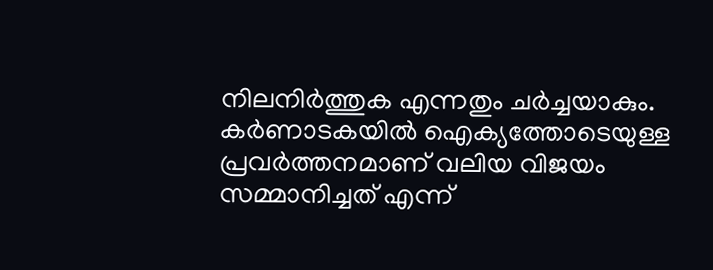നിലനിര്‍ത്തുക എന്നതും ചര്‍ച്ചയാകും. കര്‍ണാടകയില്‍ ഐക്യത്തോടെയുള്ള പ്രവര്‍ത്തനമാണ് വലിയ വിജയം സമ്മാനിച്ചത് എന്ന്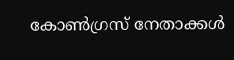കോണ്‍ഗ്രസ് നേതാക്കള്‍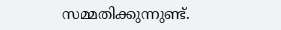സമ്മതിക്കുന്നുണ്ട്.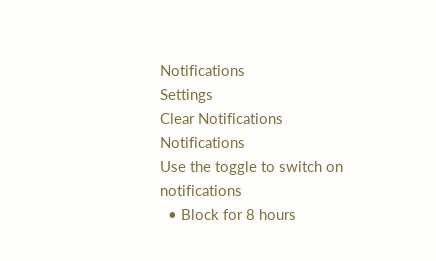Notifications
Settings
Clear Notifications
Notifications
Use the toggle to switch on notifications
  • Block for 8 hours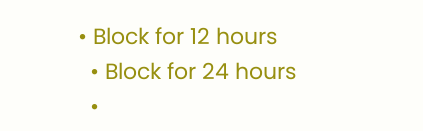• Block for 12 hours
  • Block for 24 hours
  •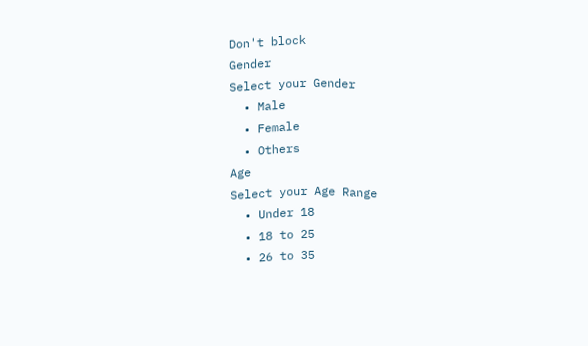Don't block
Gender
Select your Gender
  • Male
  • Female
  • Others
Age
Select your Age Range
  • Under 18
  • 18 to 25
  • 26 to 35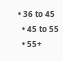• 36 to 45
  • 45 to 55
  • 55+